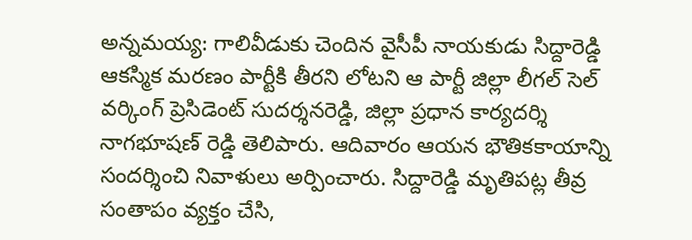అన్నమయ్య: గాలివీడుకు చెందిన వైసీపీ నాయకుడు సిద్దారెడ్డి ఆకస్మిక మరణం పార్టీకి తీరని లోటని ఆ పార్టీ జిల్లా లీగల్ సెల్ వర్కింగ్ ప్రెసిడెంట్ సుదర్శనరెడ్డి, జిల్లా ప్రధాన కార్యదర్శి నాగభూషణ్ రెడ్డి తెలిపారు. ఆదివారం ఆయన భౌతికకాయాన్ని సందర్శించి నివాళులు అర్పించారు. సిద్దారెడ్డి మృతిపట్ల తీవ్ర సంతాపం వ్యక్తం చేసి,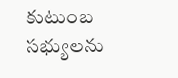కుటుంబ సభ్యులను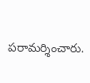పరామర్శించారు.